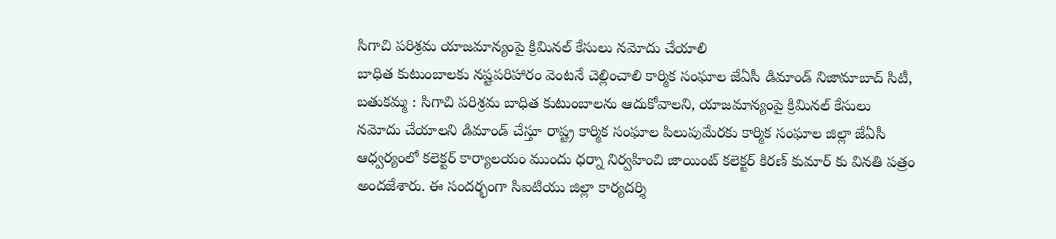సిగాచి పరిశ్రమ యాజమాన్యంపై క్రిమినల్ కేసులు నమోదు చేయాలి
బాధిత కుటుంబాలకు నష్టపరిహారం వెంటనే చెల్లించాలి కార్మిక సంఘాల జేఏసీ డిమాండ్ నిజామాబాద్ సిటీ, బతుకమ్మ : సిగాచి పరిశ్రమ బాధిత కుటుంబాలను ఆదుకోవాలని, యాజమాన్యంపై క్రిమినల్ కేసులు నమోదు చేయాలని డిమాండ్ చేస్తూ రాష్ట్ర కార్మిక సంఘాల పిలుపుమేరకు కార్మిక సంఘాల జిల్లా జేఏసీ ఆధ్వర్యంలో కలెక్టర్ కార్యాలయం ముందు ధర్నా నిర్వహించి జాయింట్ కలెక్టర్ కిరణ్ కుమార్ కు వినతి పత్రం అందజేశారు. ఈ సందర్భంగా సిఐటియు జిల్లా కార్యదర్శి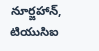నూర్జహాన్, టియుసిఐ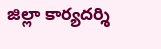జిల్లా కార్యదర్శి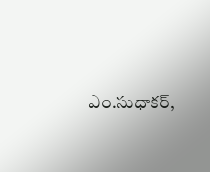ఎం.సుధాకర్,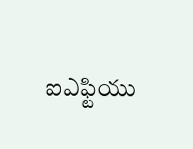ఐఎఫ్టియు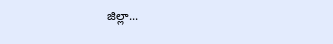జిల్లా...